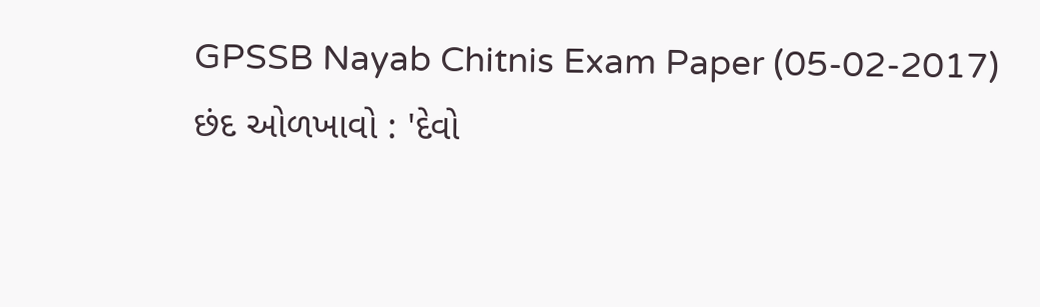GPSSB Nayab Chitnis Exam Paper (05-02-2017)
છંદ ઓળખાવો : 'દેવો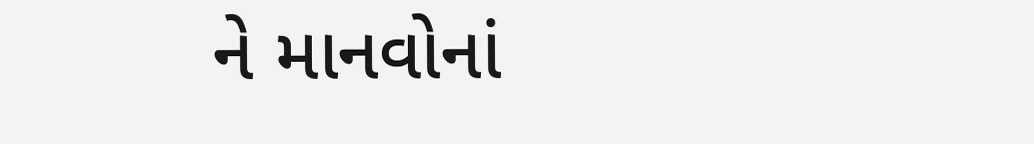ને માનવોનાં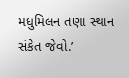મધુમિલન તણા સ્થાન સંકેત જેવો.’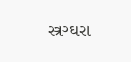સ્ત્રગ્ઘરા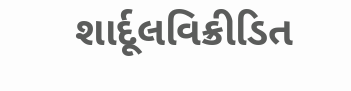શાર્દૂલવિક્રીડિત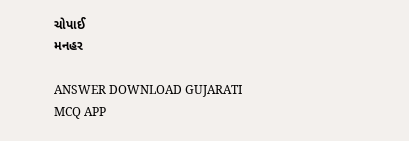ચોપાઈ
મનહર

ANSWER DOWNLOAD GUJARATI MCQ APP